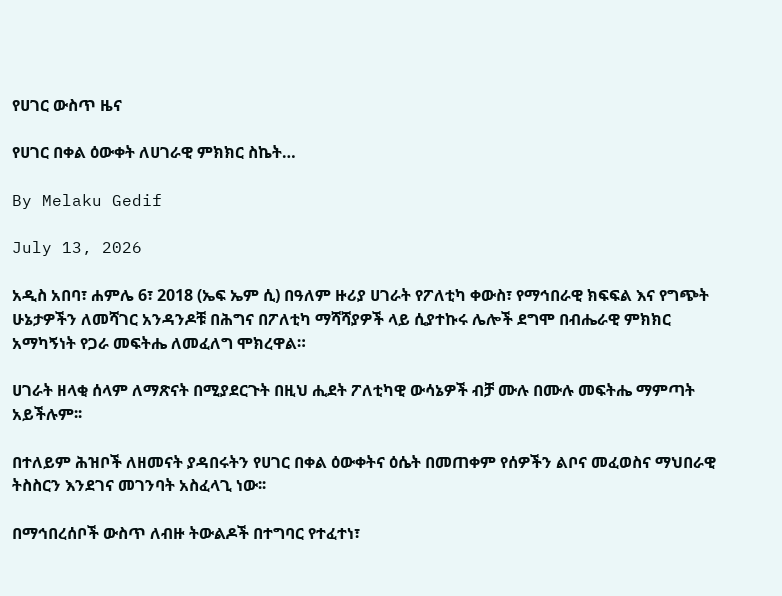የሀገር ውስጥ ዜና

የሀገር በቀል ዕውቀት ለሀገራዊ ምክክር ስኬት…

By Melaku Gedif

July 13, 2026

አዲስ አበባ፣ ሐምሌ 6፣ 2018 (ኤፍ ኤም ሲ) በዓለም ዙሪያ ሀገራት የፖለቲካ ቀውስ፣ የማኅበራዊ ክፍፍል እና የግጭት ሁኔታዎችን ለመሻገር አንዳንዶቹ በሕግና በፖለቲካ ማሻሻያዎች ላይ ሲያተኩሩ ሌሎች ደግሞ በብሔራዊ ምክክር አማካኝነት የጋራ መፍትሔ ለመፈለግ ሞክረዋል።

ሀገራት ዘላቂ ሰላም ለማጽናት በሚያደርጉት በዚህ ሒደት ፖለቲካዊ ውሳኔዎች ብቻ ሙሉ በሙሉ መፍትሔ ማምጣት አይችሉም፡፡

በተለይም ሕዝቦች ለዘመናት ያዳበሩትን የሀገር በቀል ዕውቀትና ዕሴት በመጠቀም የሰዎችን ልቦና መፈወስና ማህበራዊ ትስስርን እንደገና መገንባት አስፈላጊ ነው፡፡

በማኅበረሰቦች ውስጥ ለብዙ ትውልዶች በተግባር የተፈተነ፣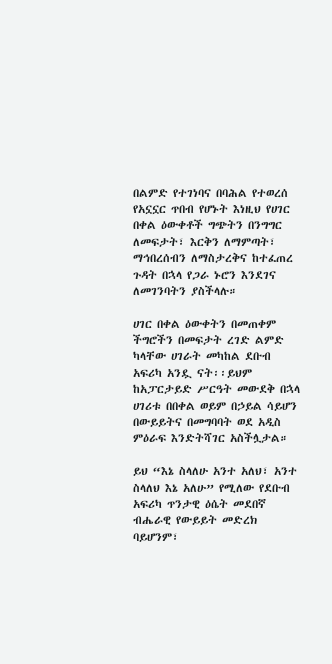በልምድ የተገነባና በባሕል የተወረሰ የአኗኗር ጥበብ የሆኑት እነዚህ የሀገር በቀል ዕውቀቶች ግጭትን በንግግር ለመፍታት፣ እርቅን ለማምጣት፣ ማኅበረሰብን ለማስታረቅና ከተፈጠረ ጉዳት በኋላ የጋራ ኑሮን እንደገና ለመገንባትን ያስችላሉ።

ሀገር በቀል ዕውቀትን በመጠቀም ችግሮችን በመፍታት ረገድ ልምድ ካላቸው ሀገራት መካከል ደቡብ አፍሪካ አንዷ ናት፡፡ይህም ከአፓርታይድ ሥርዓት መውደቅ በኋላ ሀገሪቱ በበቀል ወይም በኃይል ሳይሆን በውይይትና በመግባባት ወደ አዲስ ምዕራፍ እንድትሻገር አስችሏታል።

ይህ “እኔ ስላለሁ አንተ አለህ፣ አንተ ስላለህ እኔ አለሁ” የሚለው የደቡብ አፍሪካ ጥንታዊ ዕሴት መደበኛ ብሔራዊ የውይይት መድረክ ባይሆንም፣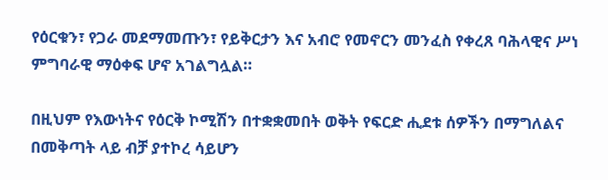የዕርቁን፣ የጋራ መደማመጡን፣ የይቅርታን እና አብሮ የመኖርን መንፈስ የቀረጸ ባሕላዊና ሥነ ምግባራዊ ማዕቀፍ ሆኖ አገልግሏል።

በዚህም የእውነትና የዕርቅ ኮሚሽን በተቋቋመበት ወቅት የፍርድ ሒደቱ ሰዎችን በማግለልና በመቅጣት ላይ ብቻ ያተኮረ ሳይሆን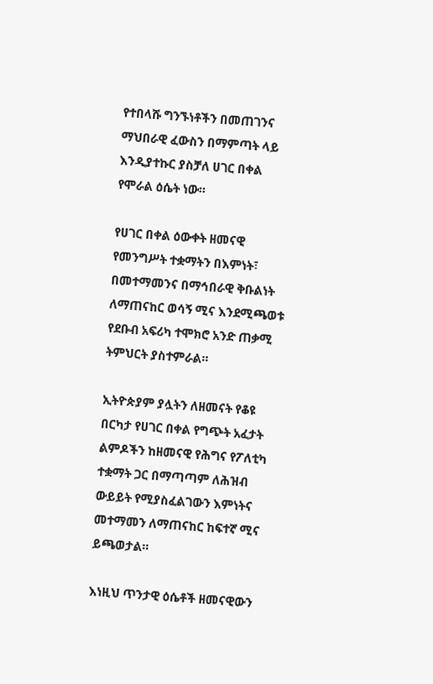የተበላሹ ግንኙነቶችን በመጠገንና ማህበራዊ ፈውስን በማምጣት ላይ እንዲያተኩር ያስቻለ ሀገር በቀል የሞራል ዕሴት ነው።

የሀገር በቀል ዕውቀት ዘመናዊ የመንግሥት ተቋማትን በእምነት፣ በመተማመንና በማኅበራዊ ቅቡልነት ለማጠናከር ወሳኝ ሚና እንደሚጫወቱ የደቡብ አፍሪካ ተሞክሮ አንድ ጠቃሚ ትምህርት ያስተምራል።

ኢትዮጵያም ያሏትን ለዘመናት የቆዩ በርካታ የሀገር በቀል የግጭት አፈታት ልምዶችን ከዘመናዊ የሕግና የፖለቲካ ተቋማት ጋር በማጣጣም ለሕዝብ ውይይት የሚያስፈልገውን እምነትና መተማመን ለማጠናከር ከፍተኛ ሚና ይጫወታል።

እነዚህ ጥንታዊ ዕሴቶች ዘመናዊውን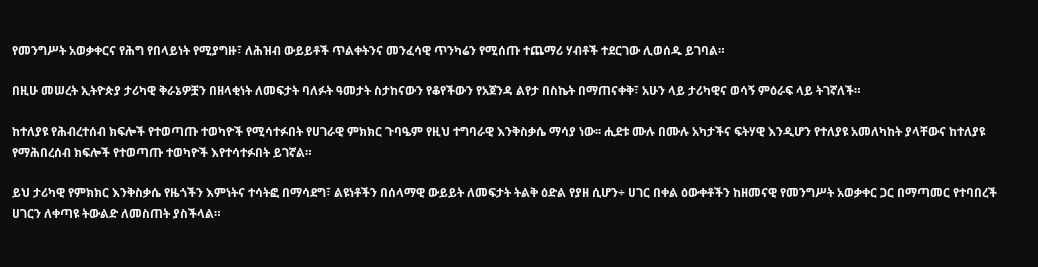የመንግሥት አወቃቀርና የሕግ የበላይነት የሚያግዙ፣ ለሕዝብ ውይይቶች ጥልቀትንና መንፈሳዊ ጥንካሬን የሚሰጡ ተጨማሪ ሃብቶች ተደርገው ሊወሰዱ ይገባል።

በዚሁ መሠረት ኢትዮጵያ ታሪካዊ ቅራኔዎቿን በዘላቂነት ለመፍታት ባለፉት ዓመታት ስታከናውን የቆየችውን የአጀንዳ ልየታ በስኬት በማጠናቀቅ፣ አሁን ላይ ታሪካዊና ወሳኝ ምዕራፍ ላይ ትገኛለች።

ከተለያዩ የሕብረተሰብ ክፍሎች የተወጣጡ ተወካዮች የሚሳተፉበት የሀገራዊ ምክክር ጉባዔም የዚህ ተግባራዊ እንቅስቃሴ ማሳያ ነው፡፡ ሒደቱ ሙሉ በሙሉ አካታችና ፍትሃዊ እንዲሆን የተለያዩ አመለካከት ያላቸውና ከተለያዩ የማሕበረሰብ ክፍሎች የተወጣጡ ተወካዮች እየተሳተፉበት ይገኛል።

ይህ ታሪካዊ የምክክር እንቅስቃሴ የዜጎችን እምነትና ተሳትፎ በማሳደግ፣ ልዩነቶችን በሰላማዊ ውይይት ለመፍታት ትልቅ ዕድል የያዘ ሲሆን÷ ሀገር በቀል ዕውቀቶችን ከዘመናዊ የመንግሥት አወቃቀር ጋር በማጣመር የተባበረች ሀገርን ለቀጣዩ ትውልድ ለመስጠት ያስችላል።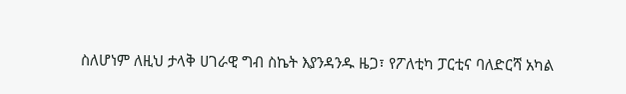ስለሆነም ለዚህ ታላቅ ሀገራዊ ግብ ስኬት እያንዳንዱ ዜጋ፣ የፖለቲካ ፓርቲና ባለድርሻ አካል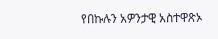የበኩሉን አዎንታዊ አስተዋጽኦ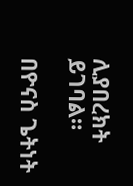ሊያበረክት ይገባል።

በዮናስ ጌትነት